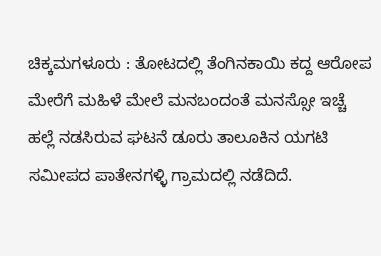ಚಿಕ್ಕಮಗಳೂರು : ತೋಟದಲ್ಲಿ ತೆಂಗಿನಕಾಯಿ ಕದ್ದ ಆರೋಪ ಮೇರೆಗೆ ಮಹಿಳೆ ಮೇಲೆ ಮನಬಂದಂತೆ ಮನಸ್ಸೋ ಇಚ್ಚೆ ಹಲ್ಲೆ ನಡಸಿರುವ ಘಟನೆ ಡೂರು ತಾಲೂಕಿನ ಯಗಟಿ ಸಮೀಪದ ಪಾತೇನಗಳ್ಳಿ ಗ್ರಾಮದಲ್ಲಿ ನಡೆದಿದೆ.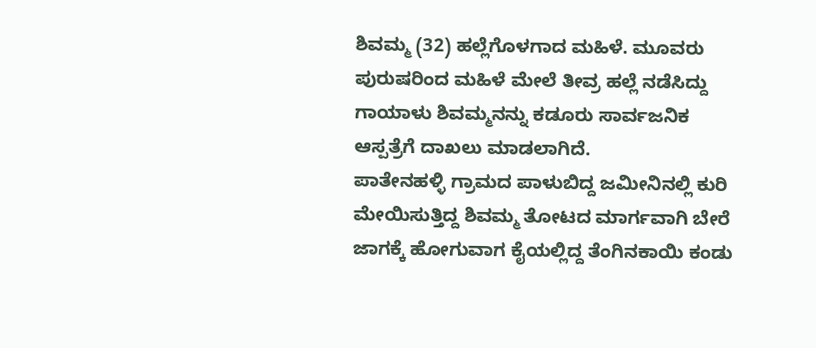ಶಿವಮ್ಮ (32) ಹಲ್ಲೆಗೊಳಗಾದ ಮಹಿಳೆ. ಮೂವರು ಪುರುಷರಿಂದ ಮಹಿಳೆ ಮೇಲೆ ತೀವ್ರ ಹಲ್ಲೆ ನಡೆಸಿದ್ದು ಗಾಯಾಳು ಶಿವಮ್ಮನನ್ನು ಕಡೂರು ಸಾರ್ವಜನಿಕ ಆಸ್ಪತ್ರೆಗೆ ದಾಖಲು ಮಾಡಲಾಗಿದೆ.
ಪಾತೇನಹಳ್ಳಿ ಗ್ರಾಮದ ಪಾಳುಬಿದ್ದ ಜಮೀನಿನಲ್ಲಿ ಕುರಿ ಮೇಯಿಸುತ್ತಿದ್ದ ಶಿವಮ್ಮ ತೋಟದ ಮಾರ್ಗವಾಗಿ ಬೇರೆ ಜಾಗಕ್ಕೆ ಹೋಗುವಾಗ ಕೈಯಲ್ಲಿದ್ದ ತೆಂಗಿನಕಾಯಿ ಕಂಡು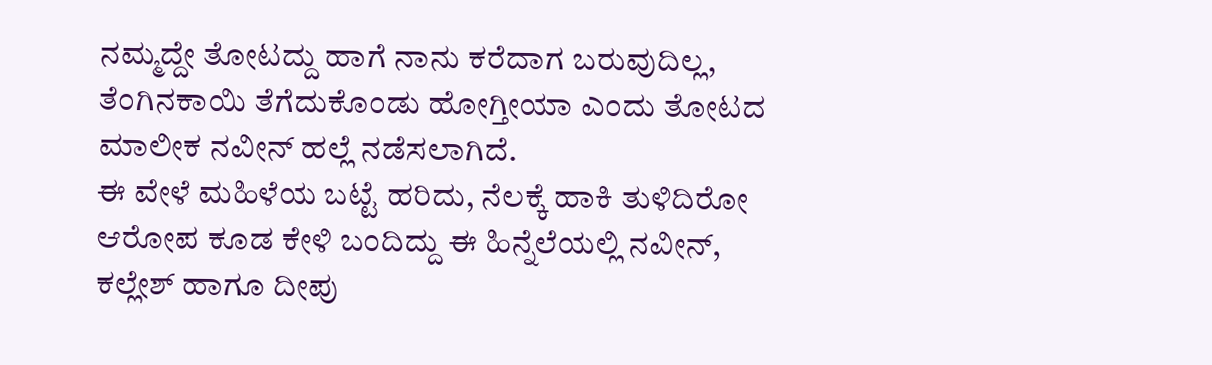ನಮ್ಮದ್ದೇ ತೋಟದ್ದು ಹಾಗೆ ನಾನು ಕರೆದಾಗ ಬರುವುದಿಲ್ಲ, ತೆಂಗಿನಕಾಯಿ ತೆಗೆದುಕೊಂಡು ಹೋಗ್ತೀಯಾ ಎಂದು ತೋಟದ ಮಾಲೀಕ ನವೀನ್ ಹಲ್ಲೆ ನಡೆಸಲಾಗಿದೆ.
ಈ ವೇಳೆ ಮಹಿಳೆಯ ಬಟ್ಟೆ ಹರಿದು, ನೆಲಕ್ಕೆ ಹಾಕಿ ತುಳಿದಿರೋ ಆರೋಪ ಕೂಡ ಕೇಳಿ ಬಂದಿದ್ದು ಈ ಹಿನ್ನೆಲೆಯಲ್ಲಿ ನವೀನ್, ಕಲ್ಲೇಶ್ ಹಾಗೂ ದೀಪು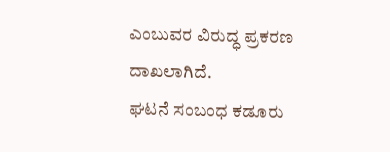ಎಂಬುವರ ವಿರುದ್ಧ ಪ್ರಕರಣ ದಾಖಲಾಗಿದೆ.
ಘಟನೆ ಸಂಬಂಧ ಕಡೂರು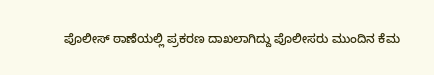ಪೊಲೀಸ್ ಠಾಣೆಯಲ್ಲಿ ಪ್ರಕರಣ ದಾಖಲಾಗಿದ್ದು ಪೊಲೀಸರು ಮುಂದಿನ ಕೆಮ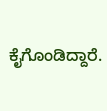ಕೈಗೊಂಡಿದ್ದಾರೆ.